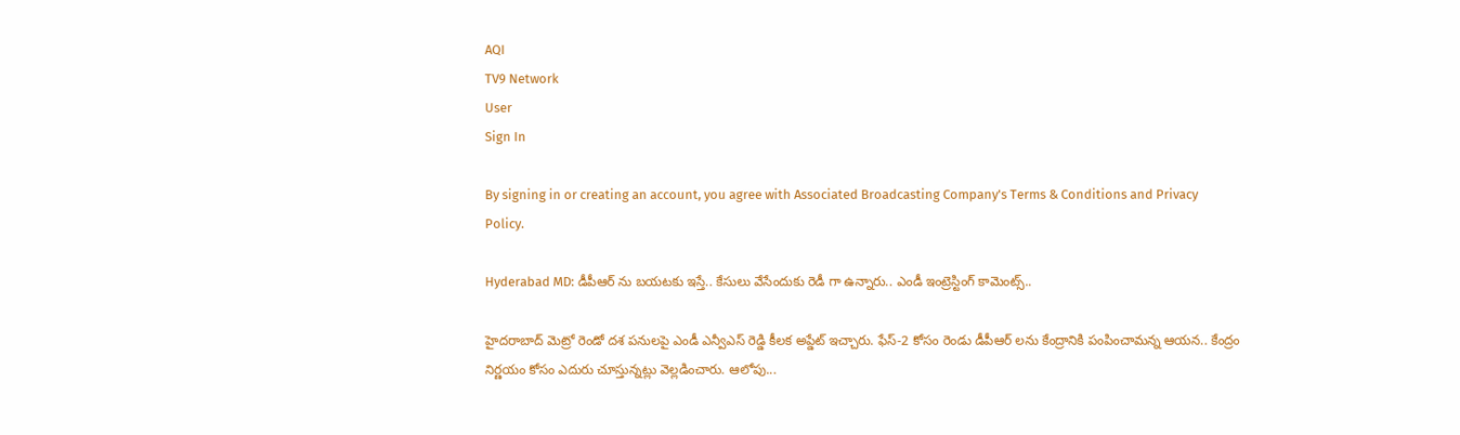AQI
TV9 Network
User
Sign In

By signing in or creating an account, you agree with Associated Broadcasting Company's Terms & Conditions and Privacy Policy.

Hyderabad MD: డీపీఆర్ ను బయటకు ఇస్తే.. కేసులు వేసేందుకు రెడీ గా ఉన్నారు.. ఎండీ ఇంట్రెస్టింగ్ కామెంట్స్..

హైదరాబాద్ మెట్రో రెండో దశ పనులపై ఎండీ ఎన్వీఎస్ రెడ్డి కీలక అప్డేట్ ఇచ్చారు. ఫేస్-2 కోసం రెండు డీపీఆర్ లను కేంద్రానికి పంపించామన్న ఆయన.. కేంద్రం నిర్ణయం కోసం ఎదురు చూస్తున్నట్లు వెల్లడించారు. ఆలోపు...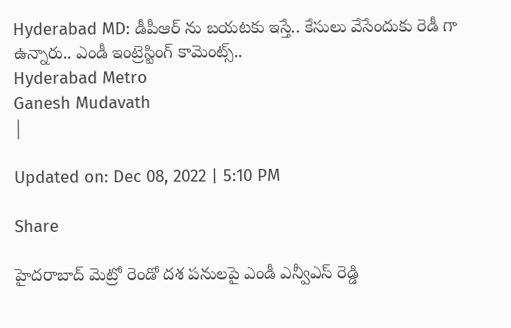Hyderabad MD: డీపీఆర్ ను బయటకు ఇస్తే.. కేసులు వేసేందుకు రెడీ గా ఉన్నారు.. ఎండీ ఇంట్రెస్టింగ్ కామెంట్స్..
Hyderabad Metro
Ganesh Mudavath
|

Updated on: Dec 08, 2022 | 5:10 PM

Share

హైదరాబాద్ మెట్రో రెండో దశ పనులపై ఎండీ ఎన్వీఎస్ రెడ్డి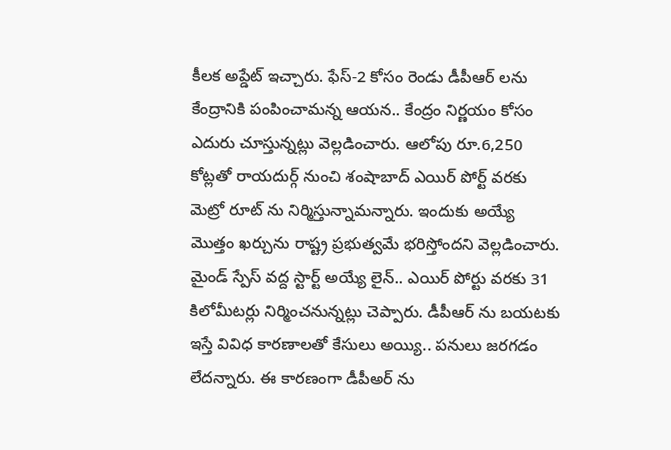కీలక అప్డేట్ ఇచ్చారు. ఫేస్-2 కోసం రెండు డీపీఆర్ లను కేంద్రానికి పంపించామన్న ఆయన.. కేంద్రం నిర్ణయం కోసం ఎదురు చూస్తున్నట్లు వెల్లడించారు. ఆలోపు రూ.6,250 కోట్లతో రాయదుర్గ్ నుంచి శంషాబాద్ ఎయిర్ పోర్ట్ వరకు మెట్రో రూట్ ను నిర్మిస్తున్నామన్నారు. ఇందుకు అయ్యే మొత్తం ఖర్చును రాష్ట్ర ప్రభుత్వమే భరిస్తోందని వెల్లడించారు. మైండ్ స్పేస్ వద్ద స్టార్ట్ అయ్యే లైన్.. ఎయిర్ పోర్టు వరకు 31 కిలోమీటర్లు నిర్మించనున్నట్లు చెప్పారు. డీపీఆర్ ను బయటకు ఇస్తే వివిధ కారణాలతో కేసులు అయ్యి.. పనులు జరగడం లేదన్నారు. ఈ కారణంగా డీపీఅర్ ను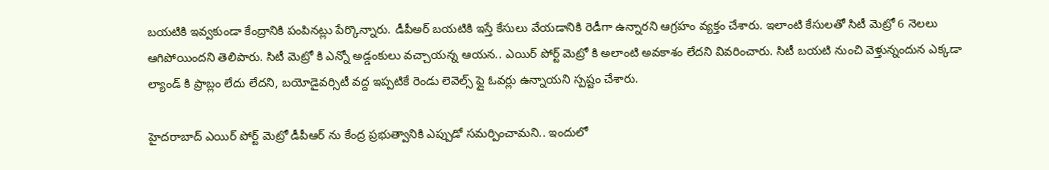బయటికి ఇవ్వకుండా కేంద్రానికి పంపినట్లు పేర్కొన్నారు. డీపీఅర్ బయటికి ఇస్తే కేసులు వేయడానికి రెడీగా ఉన్నారని ఆగ్రహం వ్యక్తం చేశారు. ఇలాంటి కేసులతో సిటీ మెట్రో 6 నెలలు ఆగిపోయిందని తెలిపారు. సిటీ మెట్రో కి ఎన్నో అడ్డంకులు వచ్చాయన్న ఆయన.. ఎయిర్ పోర్ట్ మెట్రో కి అలాంటి అవకాశం లేదని వివరించారు. సిటీ బయటి నుంచి వెళ్తున్నందున ఎక్కడా ల్యాండ్ కి ప్రాబ్లం లేదు లేదని, బయోడైవర్సిటీ వద్ద ఇప్పటికే రెండు లెవెల్స్ ఫ్లై ఓవర్లు ఉన్నాయని స్పష్టం చేశారు.

హైదరాబాద్ ఎయిర్ పోర్ట్ మెట్రో డీపీఆర్ ను కేంద్ర ప్రభుత్వానికి ఎప్పుడో సమర్పించామని.. ఇందులో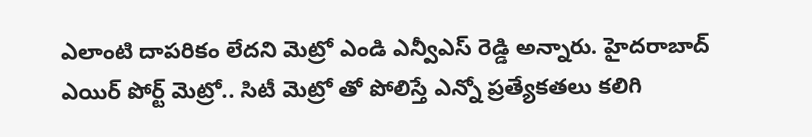ఎలాంటి దాపరికం లేదని మెట్రో ఎండి ఎన్వీఎస్ రెడ్డి అన్నారు. హైదరాబాద్ ఎయిర్ పోర్ట్ మెట్రో.. సిటీ మెట్రో తో పోలిస్తే ఎన్నో ప్రత్యేకతలు కలిగి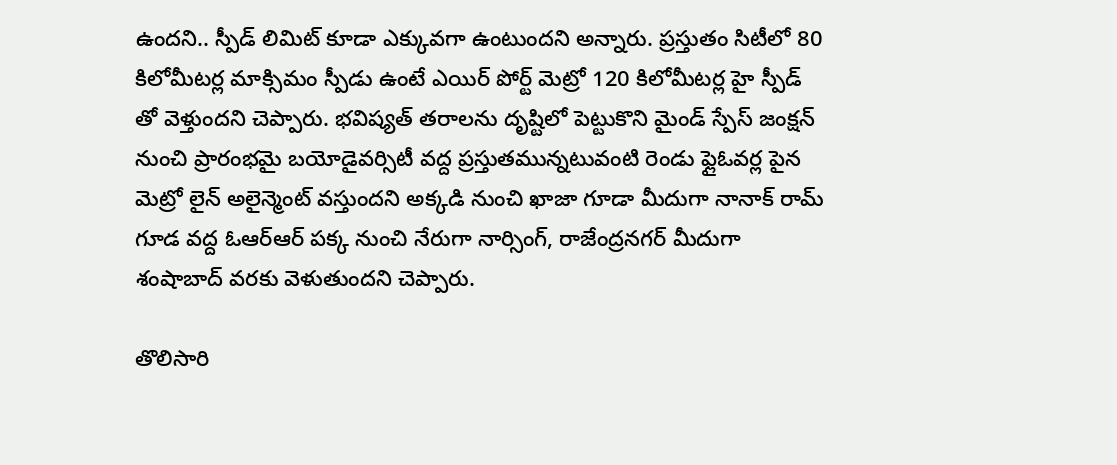ఉందని.. స్పీడ్ లిమిట్ కూడా ఎక్కువగా ఉంటుందని అన్నారు. ప్రస్తుతం సిటీలో 80 కిలోమీటర్ల మాక్సిమం స్పీడు ఉంటే ఎయిర్ పోర్ట్ మెట్రో 120 కిలోమీటర్ల హై స్పీడ్ తో వెళ్తుందని చెప్పారు. భవిష్యత్ తరాలను దృష్టిలో పెట్టుకొని మైండ్ స్పేస్ జంక్షన్ నుంచి ప్రారంభమై బయోడైవర్సిటీ వద్ద ప్రస్తుతమున్నటువంటి రెండు ఫ్లైఓవర్ల పైన మెట్రో లైన్ అలైన్మెంట్ వస్తుందని అక్కడి నుంచి ఖాజా గూడా మీదుగా నానాక్ రామ్ గూడ వద్ద ఓఆర్ఆర్ పక్క నుంచి నేరుగా నార్సింగ్, రాజేంద్రనగర్ మీదుగా శంషాబాద్ వరకు వెళుతుందని చెప్పారు.

తొలిసారి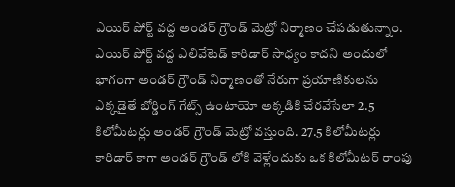ఎయిర్ పోర్ట్ వద్ద అండర్ గ్రౌండ్ మెట్రో నిర్మాణం చేపడుతున్నాం. ఎయిర్ పోర్ట్ వద్ద ఎలివేటెడ్ కారిడార్ సాధ్యం కాదని అందులో భాగంగా అండర్ గ్రౌండ్ నిర్మాణంతో నేరుగా ప్రయాణికులను ఎక్కడైతే బోర్డింగ్ గేట్స్ ఉంటాయో అక్కడికి చేరవేసేలా 2.5 కిలోమీటర్లు అండర్ గ్రౌండ్ మెట్రో వస్తుంది. 27.5 కిలోమీటర్లు కారిడార్ కాగా అండర్ గ్రౌండ్ లోకి వెళ్లేందుకు ఒక కిలోమీటర్ రాంపు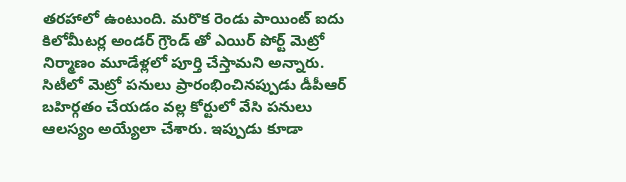తరహాలో ఉంటుంది. మరొక రెండు పాయింట్ ఐదు కిలోమీటర్ల అండర్ గ్రౌండ్ తో ఎయిర్ పోర్ట్ మెట్రో నిర్మాణం మూడేళ్లలో పూర్తి చేస్తామని అన్నారు. సిటీలో మెట్రో పనులు ప్రారంభించినప్పుడు డీపీఆర్ బహిర్గతం చేయడం వల్ల కోర్టులో వేసి పనులు ఆలస్యం అయ్యేలా చేశారు. ఇప్పుడు కూడా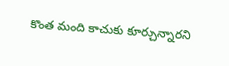కొంత మంది కాచుకు కూర్చున్నారని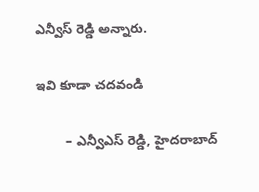ఎన్వీస్ రెడ్డి అన్నారు.

ఇవి కూడా చదవండి

        – ఎన్వీఎస్ రెడ్డి, హైదరాబాద్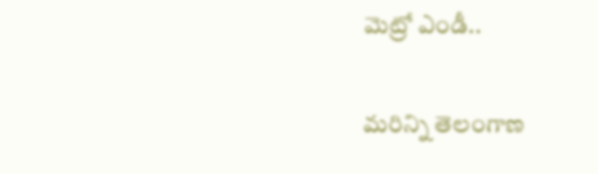మెట్రో ఎండీ..

మరిన్ని తెలంగాణ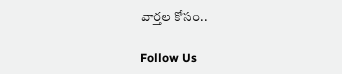వార్తల కోసం..

Follow Us